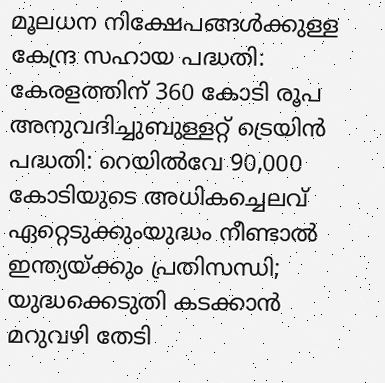മൂലധന നിക്ഷേപങ്ങള്‍ക്കുള്ള കേന്ദ്ര സഹായ പദ്ധതി: കേരളത്തിന് 360 കോടി രൂപ അനുവദിച്ചുബുള്ളറ്റ് ട്രെയിന്‍ പദ്ധതി: റെയില്‍വേ 90,000 കോടിയുടെ അധികച്ചെലവ് ഏറ്റെടുക്കുംയുദ്ധം നീണ്ടാൽ ഇന്ത്യയ്ക്കും പ്രതിസന്ധി; യുദ്ധക്കെടുതി കടക്കാൻ മറുവഴി തേടി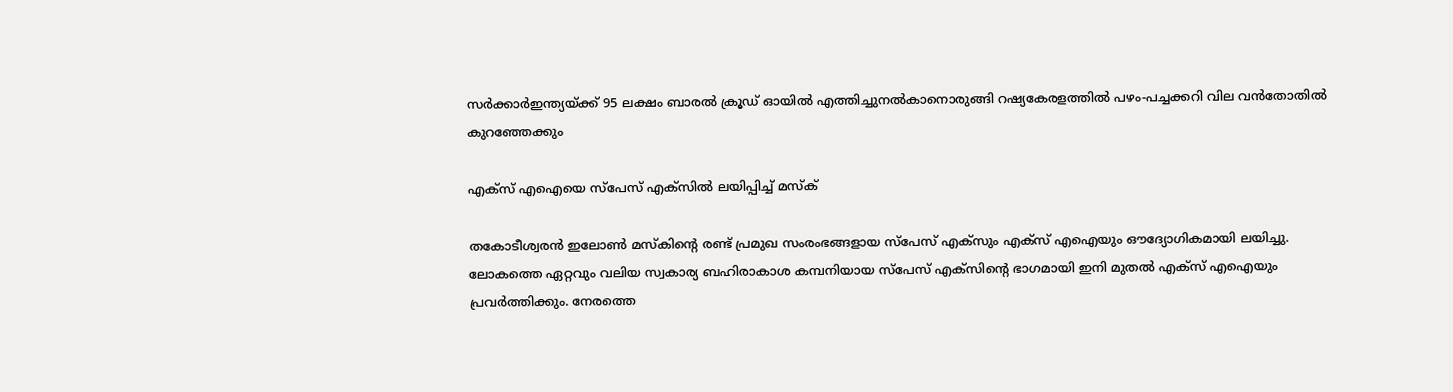സർക്കാർഇന്ത്യയ്ക്ക് 95 ലക്ഷം ബാരൽ ക്രൂഡ് ഓയിൽ എത്തിച്ചുനൽകാനൊരുങ്ങി റഷ്യകേരളത്തില്‍ പഴം-പച്ചക്കറി വില വന്‍തോതില്‍ കുറഞ്ഞേക്കും

എക്സ് എഐയെ സ്പേസ് എക്സിൽ ലയിപ്പിച്ച് മസ്ക്

തകോടീശ്വരൻ ഇലോൺ മസ്കിന്റെ രണ്ട് പ്രമുഖ സംരംഭങ്ങളായ സ്പേസ് എക്സും എക്സ് എഐയും ഔദ്യോഗികമായി ലയിച്ചു. ലോകത്തെ ഏറ്റവും വലിയ സ്വകാര്യ ബഹിരാകാശ കമ്പനിയായ സ്പേസ് എക്സിന്റെ ഭാഗമായി ഇനി മുതൽ എക്സ് എഐയും പ്രവർത്തിക്കും. നേരത്തെ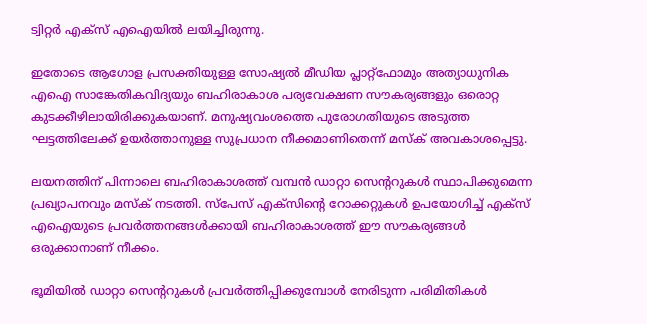ട്വിറ്റർ എക്സ് എഐയിൽ ലയിച്ചിരുന്നു.

ഇതോടെ ആഗോള പ്രസക്തിയുള്ള സോഷ്യൽ മീഡിയ പ്ലാറ്റ്‌ഫോമും അത്യാധുനിക എഐ സാങ്കേതികവിദ്യയും ബഹിരാകാശ പര്യവേക്ഷണ സൗകര്യങ്ങളും ഒരൊറ്റ കുടക്കീഴിലായിരിക്കുകയാണ്. മനുഷ്യവംശത്തെ പുരോഗതിയുടെ അടുത്ത ഘട്ടത്തിലേക്ക് ഉയർത്താനുള്ള സുപ്രധാന നീക്കമാണിതെന്ന് മസ്ക് അവകാശപ്പെട്ടു.

ലയനത്തിന് പിന്നാലെ ബഹിരാകാശത്ത് വമ്പൻ ഡാറ്റാ സെന്ററുകൾ സ്ഥാപിക്കുമെന്ന പ്രഖ്യാപനവും മസ്ക് നടത്തി. സ്പേസ് എക്സിന്റെ റോക്കറ്റുകൾ ഉപയോഗിച്ച് എക്സ് എഐയുടെ പ്രവർത്തനങ്ങൾക്കായി ബഹിരാകാശത്ത് ഈ സൗകര്യങ്ങൾ ഒരുക്കാനാണ് നീക്കം.

ഭൂമിയിൽ ഡാറ്റാ സെന്ററുകൾ പ്രവർത്തിപ്പിക്കുമ്പോൾ നേരിടുന്ന പരിമിതികൾ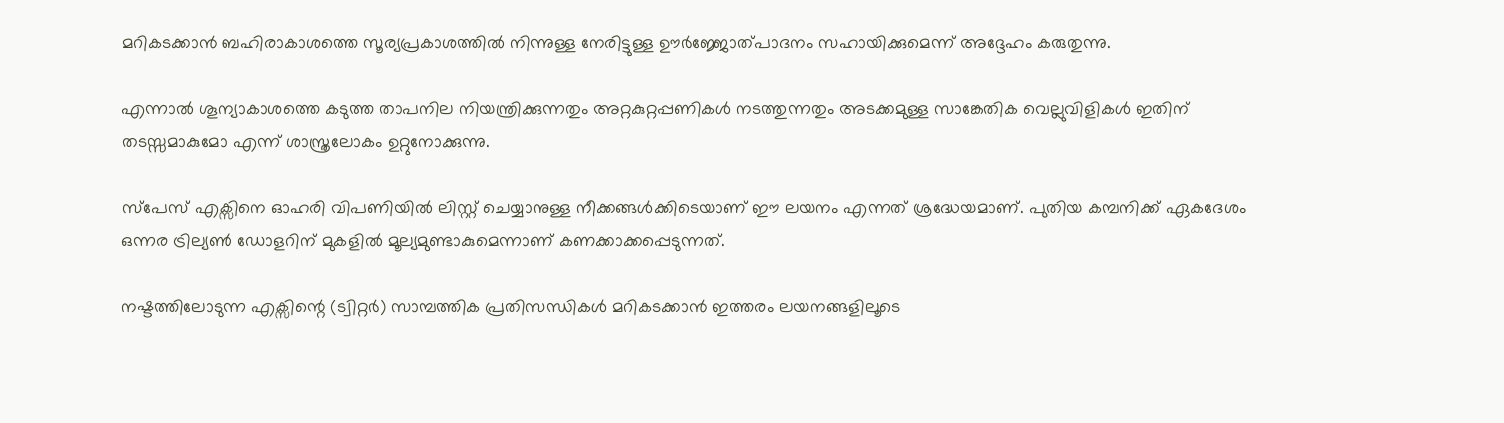മറികടക്കാൻ ബഹിരാകാശത്തെ സൂര്യപ്രകാശത്തിൽ നിന്നുള്ള നേരിട്ടുള്ള ഊർജ്ജോത്പാദനം സഹായിക്കുമെന്ന് അദ്ദേഹം കരുതുന്നു.

എന്നാൽ ശൂന്യാകാശത്തെ കടുത്ത താപനില നിയന്ത്രിക്കുന്നതും അറ്റകുറ്റപ്പണികൾ നടത്തുന്നതും അടക്കമുള്ള സാങ്കേതിക വെല്ലുവിളികൾ ഇതിന് തടസ്സമാകുമോ എന്ന് ശാസ്ത്രലോകം ഉറ്റുനോക്കുന്നു.

സ്പേസ് എക്സിനെ ഓഹരി വിപണിയിൽ ലിസ്റ്റ് ചെയ്യാനുള്ള നീക്കങ്ങൾക്കിടെയാണ് ഈ ലയനം എന്നത് ശ്രദ്ധേയമാണ്. പുതിയ കമ്പനിക്ക് ഏകദേശം ഒന്നര ട്രില്യൺ ഡോളറിന് മുകളിൽ മൂല്യമുണ്ടാകുമെന്നാണ് കണക്കാക്കപ്പെടുന്നത്.

നഷ്ടത്തിലോടുന്ന എക്സിന്റെ (ട്വിറ്റർ) സാമ്പത്തിക പ്രതിസന്ധികൾ മറികടക്കാൻ ഇത്തരം ലയനങ്ങളിലൂടെ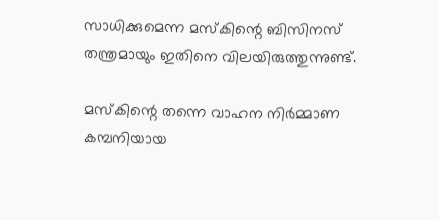സാധിക്കുമെന്ന മസ്കിന്റെ ബിസിനസ് തന്ത്രമായും ഇതിനെ വിലയിരുത്തുന്നുണ്ട്.

മസ്കിന്റെ തന്നെ വാഹന നിർമ്മാണ കമ്പനിയായ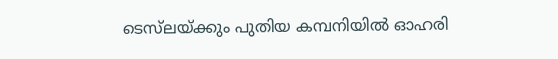ടെസ്‌ലയ്ക്കും പുതിയ കമ്പനിയിൽ ഓഹരി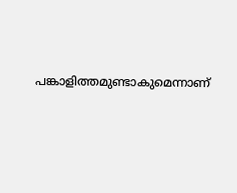പങ്കാളിത്തമുണ്ടാകുമെന്നാണ്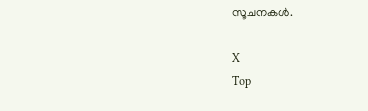സൂചനകൾ.

X
Top